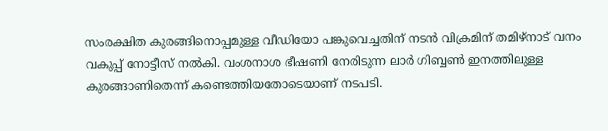സംരക്ഷിത കുരങ്ങിനൊപ്പമുള്ള വീഡിയോ പങ്കുവെച്ചതിന് നടൻ വിക്രമിന് തമിഴ്നാട് വനം വകുപ്പ് നോട്ടീസ് നൽകി. വംശനാശ ഭീഷണി നേരിടുന്ന ലാർ ഗിബ്ബൺ ഇനത്തിലുള്ള കുരങ്ങാണിതെന്ന് കണ്ടെത്തിയതോടെയാണ് നടപടി.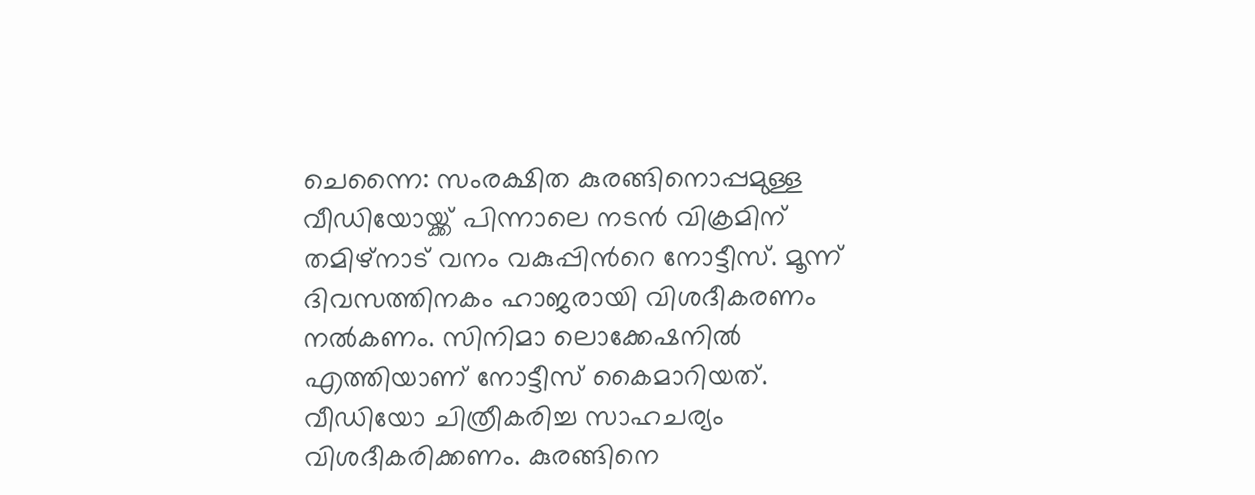ചെന്നൈ: സംരക്ഷിത കുരങ്ങിനൊപ്പമുള്ള വീഡിയോയ്ക്ക് പിന്നാലെ നടൻ വിക്രമിന് തമിഴ്നാട്‌ വനം വകുപ്പിന്‍റെ നോട്ടീസ്. മൂന്ന് ദിവസത്തിനകം ഹാജരായി വിശദീകരണം നൽകണം. സിനിമാ ലൊക്കേഷനിൽ എത്തിയാണ് നോട്ടീസ് കൈമാറിയത്. വീഡിയോ ചിത്രീകരിച്ച സാഹചര്യം വിശദീകരിക്കണം. കുരങ്ങിനെ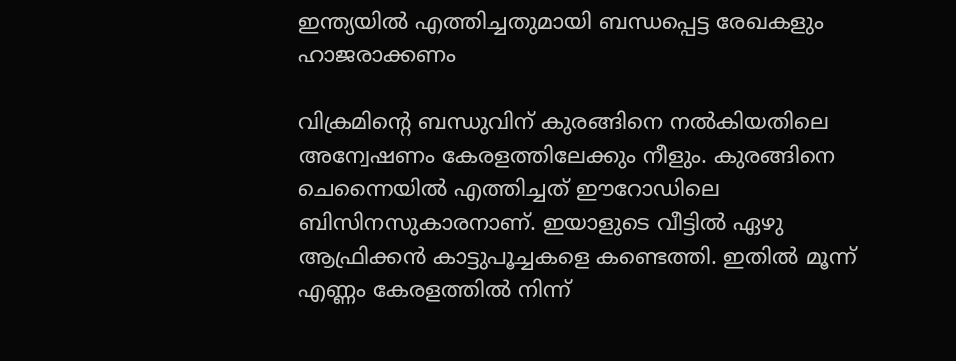ഇന്ത്യയിൽ എത്തിച്ചതുമായി ബന്ധപ്പെട്ട രേഖകളും ഹാജരാക്കണം

വിക്രമിന്‍റെ ബന്ധുവിന് കുരങ്ങിനെ നൽകിയതിലെ അന്വേഷണം കേരളത്തിലേക്കും നീളും. കുരങ്ങിനെ ചെന്നൈയിൽ എത്തിച്ചത് ഈറോഡിലെ ബിസിനസുകാരനാണ്. ഇയാളുടെ വീട്ടിൽ ഏഴു ആഫ്രിക്കൻ കാട്ടുപൂച്ചകളെ കണ്ടെത്തി. ഇതിൽ മൂന്ന് എണ്ണം കേരളത്തിൽ നിന്ന്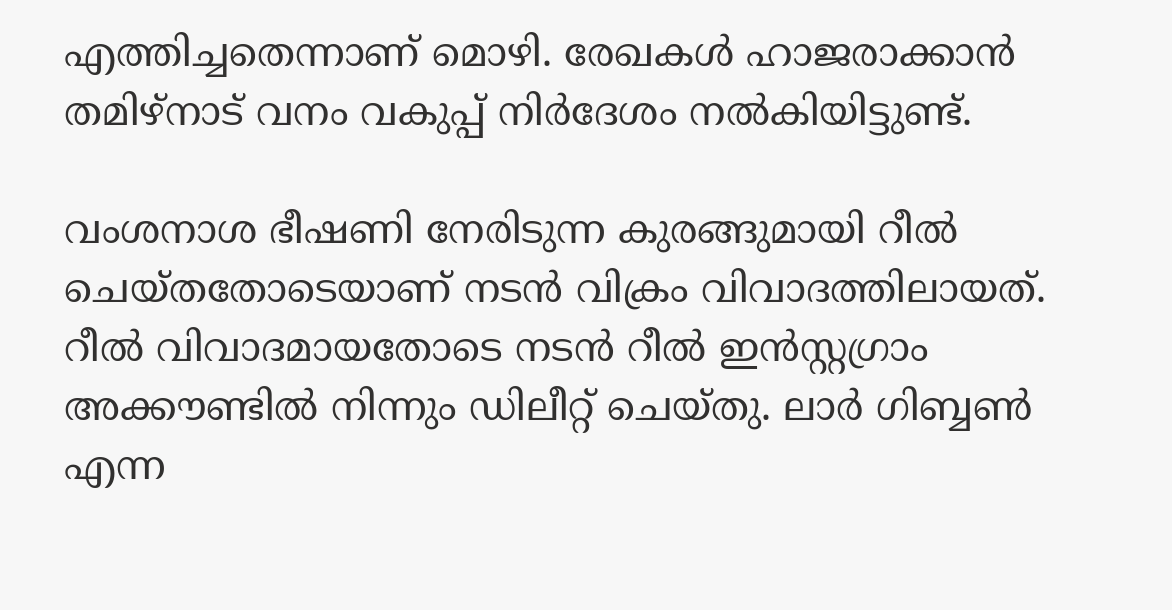എത്തിച്ചതെന്നാണ് മൊഴി. രേഖകൾ ഹാജരാക്കാൻ തമിഴ്നാട്‌ വനം വകുപ്പ് നിർദേശം നൽകിയിട്ടുണ്ട്.

വംശനാശ ഭീഷണി നേരിടുന്ന കുരങ്ങുമായി റീൽ ചെയ്തതോടെയാണ് നടൻ വിക്രം വിവാദത്തിലായത്. റീല്‍ വിവാദമായതോടെ നടൻ റീൽ ഇൻസ്റ്റഗ്രാം അക്കൗണ്ടിൽ നിന്നും ഡിലീറ്റ് ചെയ്തു. ലാർ ഗിബ്ബൺ എന്ന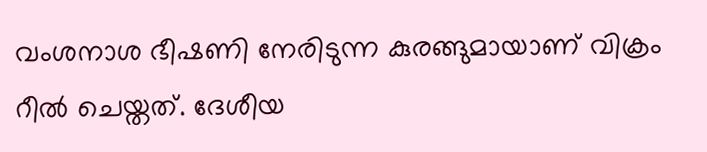വംശനാശ ഭീഷണി നേരിടുന്ന കുരങ്ങുമായാണ് വിക്രം റീൽ ചെയ്തത്. ദേശീയ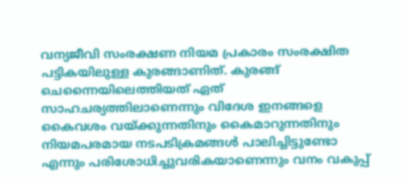വന്യജീവി സംരക്ഷണ നിയമ പ്രകാരം സംരക്ഷിത പട്ടികയിലുള്ള കുരങ്ങാണിത്. കുരങ്ങ് ചെന്നൈയിലെത്തിയത് ഏത് സാഹചര്യത്തിലാണെന്നും വിദേശ ഇനങ്ങളെ കൈവശം വയ്ക്കുന്നതിനും കൈമാറുന്നതിനും നിയമപരമായ നടപടിക്രമങ്ങൾ പാലിച്ചിട്ടുണ്ടോ എന്നും പരിശോധിച്ചുവരികയാണെന്നും വനം വകുപ്പ്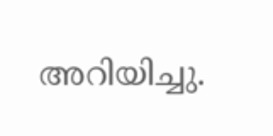അറിയിച്ചു.